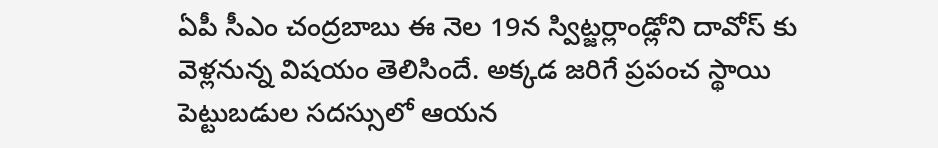ఏపీ సీఎం చంద్రబాబు ఈ నెల 19న స్విట్జర్లాండ్లోని దావోస్ కు వెళ్లనున్న విషయం తెలిసిందే. అక్కడ జరిగే ప్రపంచ స్థాయి పెట్టుబడుల సదస్సులో ఆయన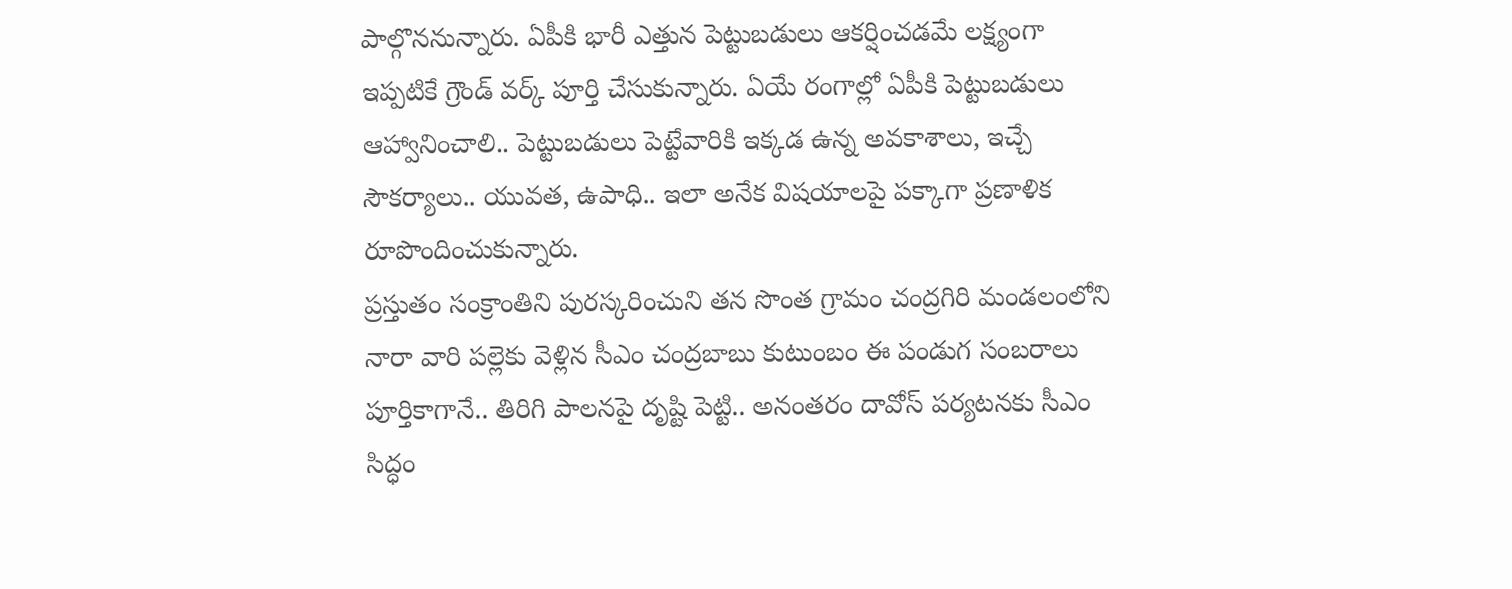పాల్గొననున్నారు. ఏపీకి భారీ ఎత్తున పెట్టుబడులు ఆకర్షించడమే లక్ష్యంగా ఇప్పటికే గ్రౌండ్ వర్క్ పూర్తి చేసుకున్నారు. ఏయే రంగాల్లో ఏపీకి పెట్టుబడులు ఆహ్వానించాలి.. పెట్టుబడులు పెట్టేవారికి ఇక్కడ ఉన్న అవకాశాలు, ఇచ్చే సౌకర్యాలు.. యువత, ఉపాధి.. ఇలా అనేక విషయాలపై పక్కాగా ప్రణాళిక రూపొందించుకున్నారు.
ప్రస్తుతం సంక్రాంతిని పురస్కరించుని తన సొంత గ్రామం చంద్రగిరి మండలంలోని నారా వారి పల్లెకు వెళ్లిన సీఎం చంద్రబాబు కుటుంబం ఈ పండుగ సంబరాలు పూర్తికాగానే.. తిరిగి పాలనపై దృష్టి పెట్టి.. అనంతరం దావోస్ పర్యటనకు సీఎం సిద్ధం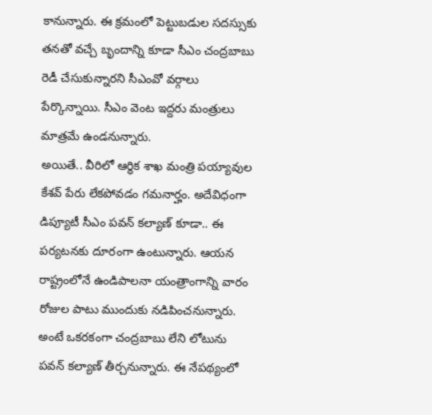కానున్నారు. ఈ క్రమంలో పెట్టుబడుల సదస్సుకు తనతో వచ్చే బృందాన్ని కూడా సీఎం చంద్రబాబు రెడీ చేసుకున్నారని సీఎంవో వర్గాలు పేర్కొన్నాయి. సీఎం వెంట ఇద్దరు మంత్రులు మాత్రమే ఉండనున్నారు.
అయితే.. వీరిలో ఆర్థిక శాఖ మంత్రి పయ్యావుల కేశవ్ పేరు లేకపోవడం గమనార్హం. అదేవిధంగా డిప్యూటీ సీఎం పవన్ కల్యాణ్ కూడా.. ఈ పర్యటనకు దూరంగా ఉంటున్నారు. ఆయన రాష్ట్రంలోనే ఉండిపాలనా యంత్రాంగాన్ని వారం రోజుల పాటు ముందుకు నడిపించనున్నారు. అంటే ఒకరకంగా చంద్రబాబు లేని లోటును పవన్ కల్యాణ్ తీర్చనున్నారు. ఈ నేపథ్యంలో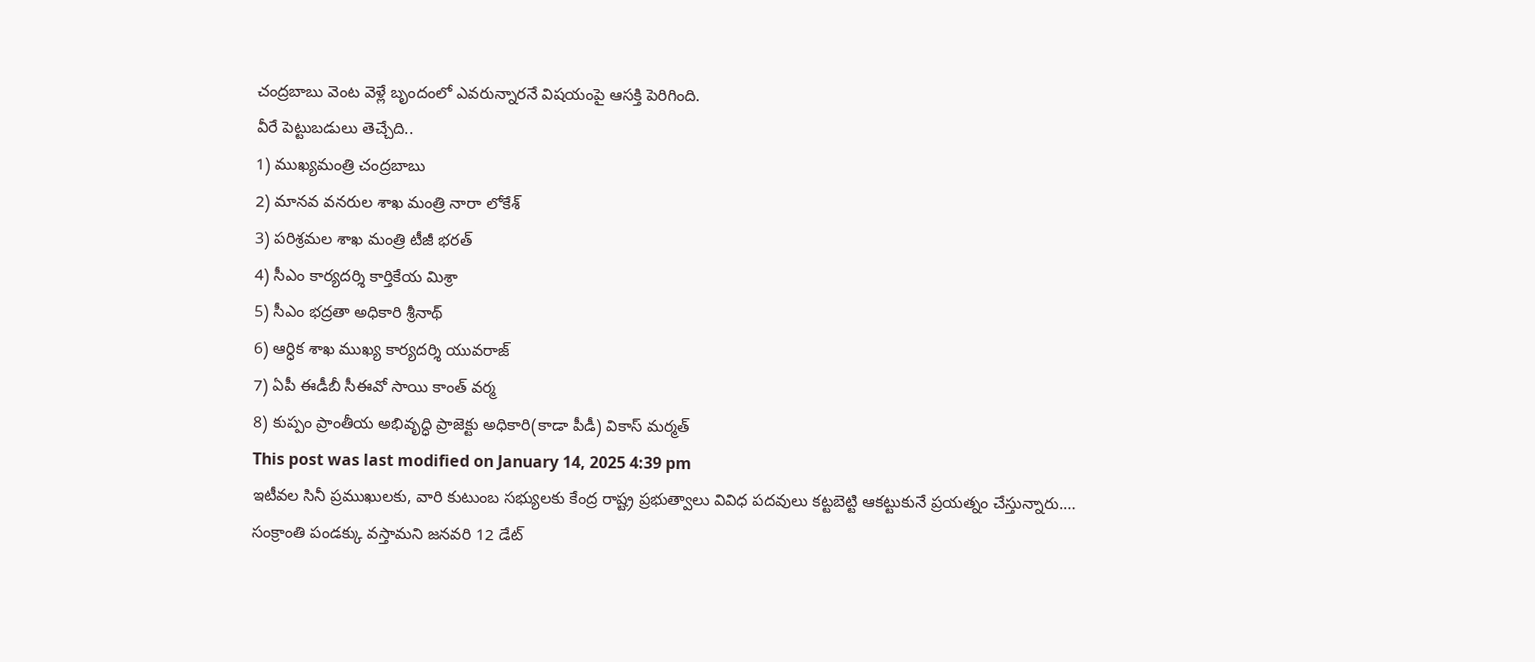చంద్రబాబు వెంట వెళ్లే బృందంలో ఎవరున్నారనే విషయంపై ఆసక్తి పెరిగింది.
వీరే పెట్టుబడులు తెచ్చేది..
1) ముఖ్యమంత్రి చంద్రబాబు
2) మానవ వనరుల శాఖ మంత్రి నారా లోకేశ్
3) పరిశ్రమల శాఖ మంత్రి టీజీ భరత్
4) సీఎం కార్యదర్శి కార్తికేయ మిశ్రా
5) సీఎం భద్రతా అధికారి శ్రీనాథ్
6) ఆర్ధిక శాఖ ముఖ్య కార్యదర్శి యువరాజ్
7) ఏపీ ఈడీబీ సీఈవో సాయి కాంత్ వర్మ
8) కుప్పం ప్రాంతీయ అభివృద్ధి ప్రాజెక్టు అధికారి(కాడా పీడీ) వికాస్ మర్మత్
This post was last modified on January 14, 2025 4:39 pm
ఇటీవల సినీ ప్రముఖులకు, వారి కుటుంబ సభ్యులకు కేంద్ర రాష్ట్ర ప్రభుత్వాలు వివిధ పదవులు కట్టబెట్టి ఆకట్టుకునే ప్రయత్నం చేస్తున్నారు.…
సంక్రాంతి పండక్కు వస్తామని జనవరి 12 డేట్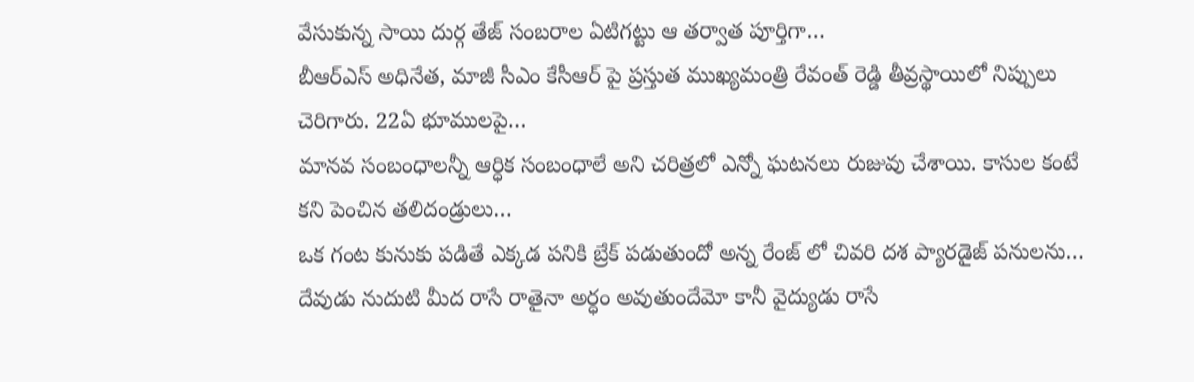వేసుకున్న సాయి దుర్గ తేజ్ సంబరాల ఏటిగట్టు ఆ తర్వాత పూర్తిగా…
బీఆర్ఎస్ అధినేత, మాజీ సీఎం కేసీఆర్ పై ప్రస్తుత ముఖ్యమంత్రి రేవంత్ రెడ్డి తీవ్రస్థాయిలో నిప్పులు చెరిగారు. 22ఏ భూములపై…
మానవ సంబంధాలన్నీ ఆర్ధిక సంబంధాలే అని చరిత్రలో ఎన్నో ఘటనలు రుజువు చేశాయి. కాసుల కంటే కని పెంచిన తలిదండ్రులు…
ఒక గంట కునుకు పడితే ఎక్కడ పనికి బ్రేక్ పడుతుందో అన్న రేంజ్ లో చివరి దశ ప్యారడైజ్ పనులను…
దేవుడు నుదుటి మీద రాసే రాతైనా అర్ధం అవుతుందేమో కానీ వైద్యుడు రాసే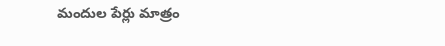మందుల పేర్లు మాత్రం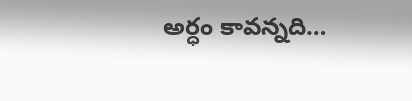అర్ధం కావన్నది…